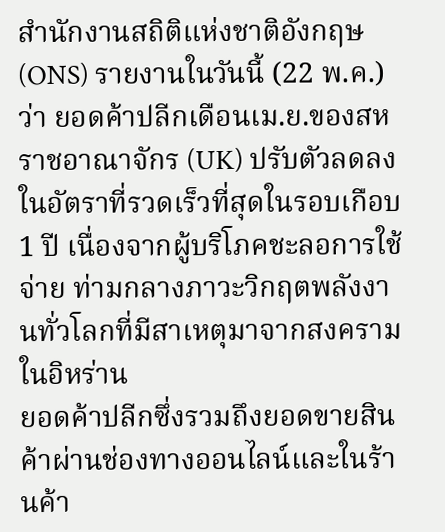สำนักงานสถิติแห่งชาติอังกฤษ (ONS) รายงานในวันนี้ (22 พ.ค.) ว่า ยอดค้าปลีกเดือนเม.ย.ของสหราชอาณาจักร (UK) ปรับตัวลดลงในอัตราที่รวดเร็วที่สุดในรอบเกือบ 1 ปี เนื่องจากผู้บริโภคชะลอการใช้จ่าย ท่ามกลางภาวะวิกฤตพลังงานทั่วโลกที่มีสาเหตุมาจากสงครามในอิหร่าน
ยอดค้าปลีกซึ่งรวมถึงยอดขายสินค้าผ่านช่องทางออนไลน์และในร้านค้า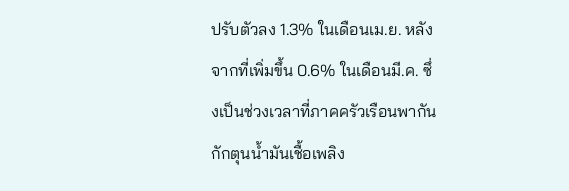ปรับตัวลง 1.3% ในเดือนเม.ย. หลังจากที่เพิ่มขึ้น 0.6% ในเดือนมี.ค. ซึ่งเป็นช่วงเวลาที่ภาคครัวเรือนพากันกักตุนน้ำมันเชื้อเพลิง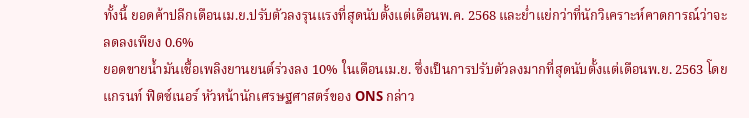ทั้งนี้ ยอดค้าปลีกเดือนเม.ย.ปรับตัวลงรุนแรงที่สุดนับตั้งแต่เดือนพ.ค. 2568 และย่ำแย่กว่าที่นักวิเคราะห์คาดการณ์ว่าจะลดลงเพียง 0.6%
ยอดขายน้ำมันเชื้อเพลิงยานยนต์ร่วงลง 10% ในเดือนเม.ย. ซึ่งเป็นการปรับตัวลงมากที่สุดนับตั้งแต่เดือนพ.ย. 2563 โดยแกรนท์ ฟิตซ์เนอร์ หัวหน้านักเศรษฐศาสตร์ของ ONS กล่าว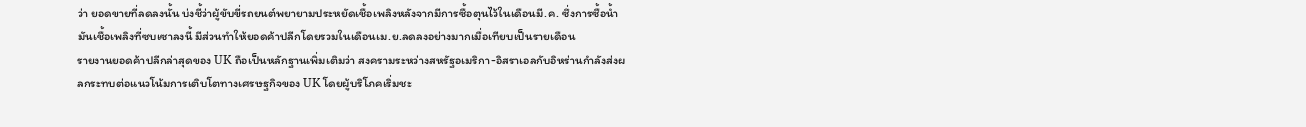ว่า ยอดขายที่ลดลงนั้น บ่งชี้ว่าผู้ขับขี่รถยนต์พยายามประหยัดเชื้อเพลิงหลังจากมีการซื้อตุนไว้ในเดือนมี.ค. ซึ่งการซื้อน้ำมันเชื้อเพลิงที่ซบเซาลงนี้ มีส่วนทำให้ยอดค้าปลีกโดยรวมในเดือนเม.ย.ลดลงอย่างมากเมื่อเทียบเป็นรายเดือน
รายงานยอดค้าปลีกล่าสุดของ UK ถือเป็นหลักฐานเพิ่มเติมว่า สงครามระหว่างสหรัฐอเมริกา-อิสราเอลกับอิหร่านกำลังส่งผลกระทบต่อแนวโน้มการเติบโตทางเศรษฐกิจของ UK โดยผู้บริโภคเริ่มชะ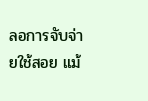ลอการจับจ่ายใช้สอย แม้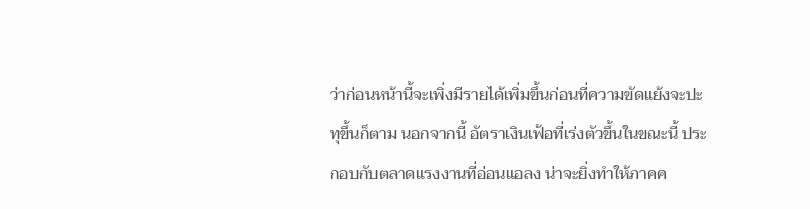ว่าก่อนหน้านี้จะเพิ่งมีรายได้เพิ่มขึ้นก่อนที่ความขัดแย้งจะปะทุขึ้นก็ตาม นอกจากนี้ อัตราเงินเฟ้อที่เร่งตัวขึ้นในขณะนี้ ประกอบกับตลาดแรงงานที่อ่อนแอลง น่าจะยิ่งทำให้ภาคค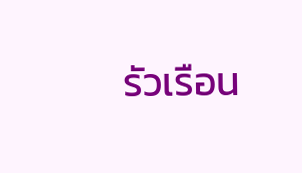รัวเรือน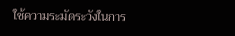ใช้ความระมัดระวังในการ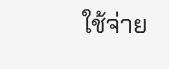ใช้จ่าย